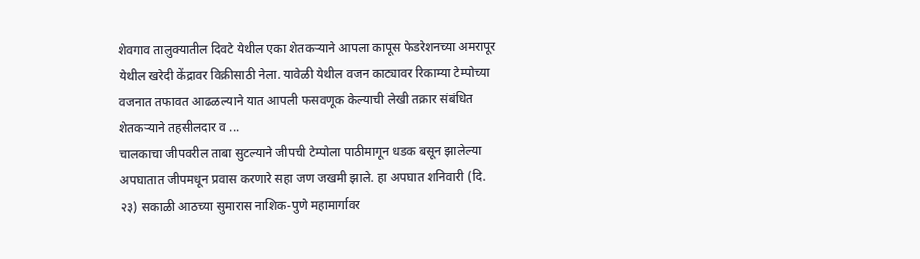शेवगाव तालुक्यातील दिवटे येथील एका शेतकऱ्याने आपला कापूस फेडरेशनच्या अमरापूर येथील खरेदी केंद्रावर विक्रीसाठी नेला. यावेळी येथील वजन काट्यावर रिकाम्या टेम्पोच्या वजनात तफावत आढळल्याने यात आपली फसवणूक केल्याची लेखी तक्रार संबंधित शेतकऱ्याने तहसीलदार व ...
चालकाचा जीपवरील ताबा सुटल्याने जीपची टेम्पोला पाठीमागून धडक बसून झालेल्या अपघातात जीपमधून प्रवास करणारे सहा जण जखमी झाले. हा अपघात शनिवारी (दि. २३) सकाळी आठच्या सुमारास नाशिक-पुणे महामार्गावर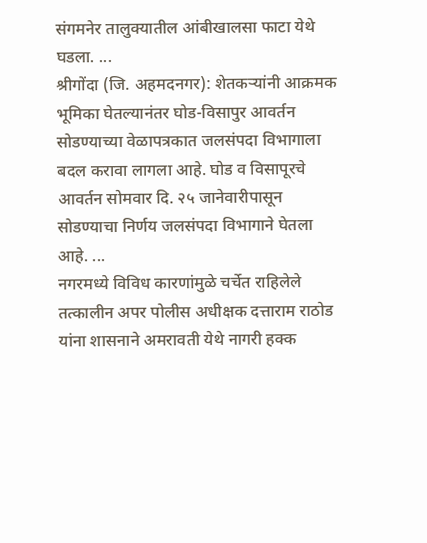संगमनेर तालुक्यातील आंबीखालसा फाटा येथे घडला. ...
श्रीगोंदा (जि. अहमदनगर): शेतकऱ्यांनी आक्रमक भूमिका घेतल्यानंतर घोड-विसापुर आवर्तन सोडण्याच्या वेळापत्रकात जलसंपदा विभागाला बदल करावा लागला आहे. घोड व विसापूरचे आवर्तन सोमवार दि. २५ जानेवारीपासून सोडण्याचा निर्णय जलसंपदा विभागाने घेतला आहे. ...
नगरमध्ये विविध कारणांमुळे चर्चेत राहिलेले तत्कालीन अपर पोलीस अधीक्षक दत्ताराम राठोड यांना शासनाने अमरावती येथे नागरी हक्क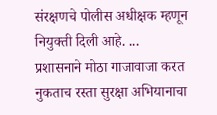संरक्षणचे पोलीस अधीक्षक म्हणून नियुक्ती दिली आहे. ...
प्रशासनाने मोठा गाजावाजा करत नुकताच रस्ता सुरक्षा अभियानाचा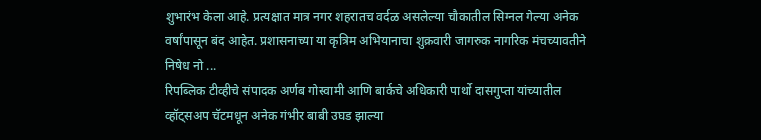शुभारंभ केला आहे. प्रत्यक्षात मात्र नगर शहरातच वर्दळ असलेल्या चौकातील सिग्नल गेल्या अनेक वर्षांपासून बंद आहेत. प्रशासनाच्या या कृत्रिम अभियानाचा शुक्रवारी जागरुक नागरिक मंचच्यावतीने निषेध नो ...
रिपब्लिक टीव्हीचे संपादक अर्णब गोस्वामी आणि बार्कचे अधिकारी पार्थो दासगुप्ता यांच्यातील व्हॉट्सअप चॅटमधून अनेक गंभीर बाबी उघड झाल्या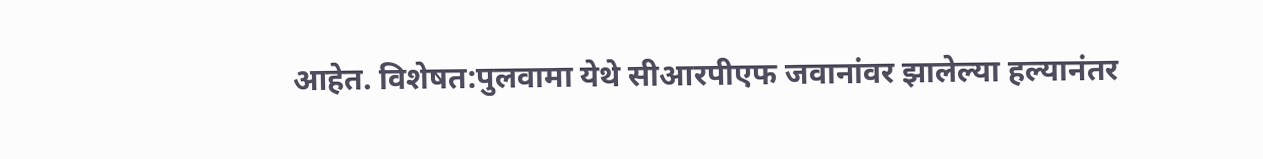आहेत. विशेषत:पुलवामा येथे सीआरपीएफ जवानांवर झालेल्या हल्यानंतर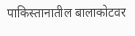पाकिस्तानातील बालाकोटवर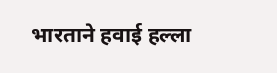भारताने हवाई हल्ला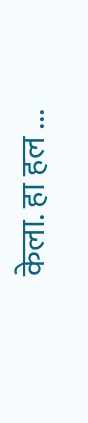केला. हा हल ...